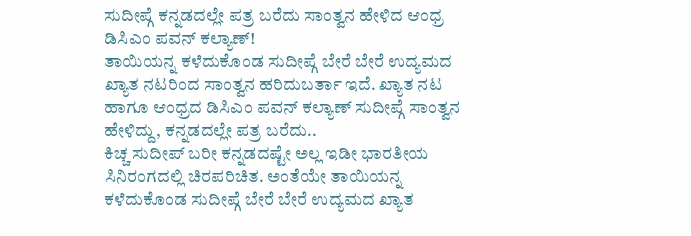ಸುದೀಪ್ಗೆ ಕನ್ನಡದಲ್ಲೇ ಪತ್ರ ಬರೆದು ಸಾಂತ್ವನ ಹೇಳಿದ ಆಂಧ್ರ ಡಿಸಿಎಂ ಪವನ್ ಕಲ್ಯಾಣ್!
ತಾಯಿಯನ್ನ ಕಳೆದುಕೊಂಡ ಸುದೀಪ್ಗೆ ಬೇರೆ ಬೇರೆ ಉದ್ಯಮದ ಖ್ಯಾತ ನಟರಿಂದ ಸಾಂತ್ವನ ಹರಿದುಬರ್ತಾ ಇದೆ. ಖ್ಯಾತ ನಟ ಹಾಗೂ ಆಂಧ್ರದ ಡಿಸಿಎಂ ಪವನ್ ಕಲ್ಯಾಣ್ ಸುದೀಪ್ಗೆ ಸಾಂತ್ವನ ಹೇಳಿದ್ದು, ಕನ್ನಡದಲ್ಲೇ ಪತ್ರ ಬರೆದು..
ಕಿಚ್ಚ ಸುದೀಪ್ ಬರೀ ಕನ್ನಡದಷ್ಟೇ ಅಲ್ಲ ಇಡೀ ಭಾರತೀಯ ಸಿನಿರಂಗದಲ್ಲಿ ಚಿರಪರಿಚಿತ. ಅಂತೆಯೇ ತಾಯಿಯನ್ನ ಕಳೆದುಕೊಂಡ ಸುದೀಪ್ಗೆ ಬೇರೆ ಬೇರೆ ಉದ್ಯಮದ ಖ್ಯಾತ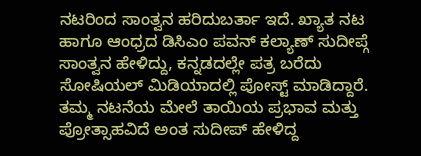ನಟರಿಂದ ಸಾಂತ್ವನ ಹರಿದುಬರ್ತಾ ಇದೆ. ಖ್ಯಾತ ನಟ ಹಾಗೂ ಆಂಧ್ರದ ಡಿಸಿಎಂ ಪವನ್ ಕಲ್ಯಾಣ್ ಸುದೀಪ್ಗೆ ಸಾಂತ್ವನ ಹೇಳಿದ್ದು, ಕನ್ನಡದಲ್ಲೇ ಪತ್ರ ಬರೆದು ಸೋಷಿಯಲ್ ಮಿಡಿಯಾದಲ್ಲಿ ಪೋಸ್ಟ್ ಮಾಡಿದ್ದಾರೆ. ತಮ್ಮ ನಟನೆಯ ಮೇಲೆ ತಾಯಿಯ ಪ್ರಭಾವ ಮತ್ತು ಪ್ರೋತ್ಸಾಹವಿದೆ ಅಂತ ಸುದೀಪ್ ಹೇಳಿದ್ದ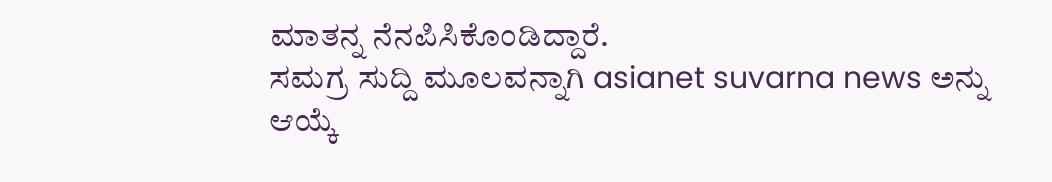ಮಾತನ್ನ ನೆನಪಿಸಿಕೊಂಡಿದ್ದಾರೆ.
ಸಮಗ್ರ ಸುದ್ದಿ ಮೂಲವನ್ನಾಗಿ asianet suvarna news ಅನ್ನು ಆಯ್ಕೆ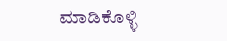ಮಾಡಿಕೊಳ್ಳಿ